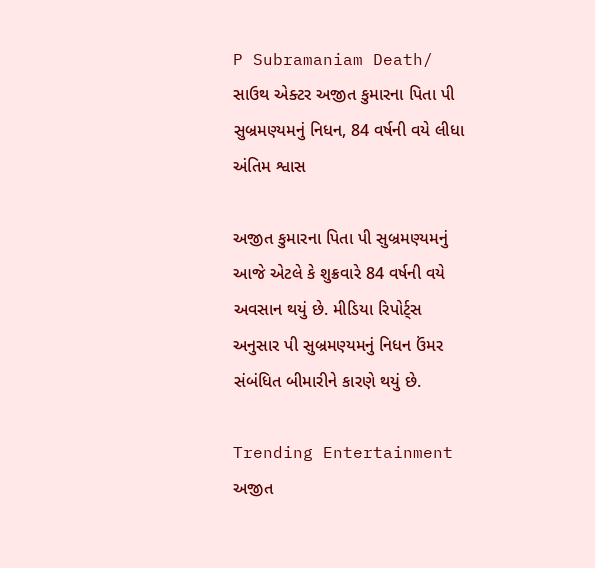P Subramaniam Death/ સાઉથ એક્ટર અજીત કુમારના પિતા પી સુબ્રમણ્યમનું નિધન, 84 વર્ષની વયે લીધા અંતિમ શ્વાસ

અજીત કુમારના પિતા પી સુબ્રમણ્યમનું આજે એટલે કે શુક્રવારે 84 વર્ષની વયે અવસાન થયું છે. મીડિયા રિપોર્ટ્સ અનુસાર પી સુબ્રમણ્યમનું નિધન ઉંમર સંબંધિત બીમારીને કારણે થયું છે.

Trending Entertainment
અજીત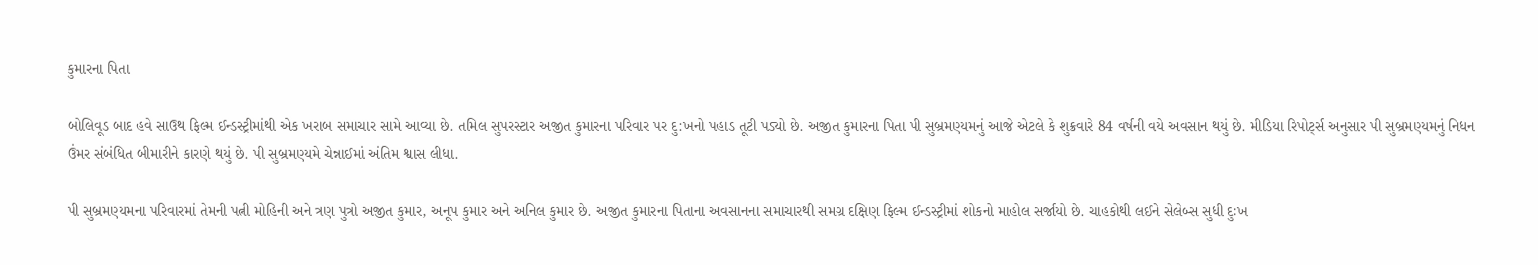કુમારના પિતા

બોલિવૂડ બાદ હવે સાઉથ ફિલ્મ ઈન્ડસ્ટ્રીમાંથી એક ખરાબ સમાચાર સામે આવ્યા છે. તમિલ સુપરસ્ટાર અજીત કુમારના પરિવાર પર દુ:ખનો પહાડ તૂટી પડ્યો છે. અજીત કુમારના પિતા પી સુબ્રમણ્યમનું આજે એટલે કે શુક્રવારે 84 વર્ષની વયે અવસાન થયું છે. મીડિયા રિપોર્ટ્સ અનુસાર પી સુબ્રમણ્યમનું નિધન ઉંમર સંબંધિત બીમારીને કારણે થયું છે. પી સુબ્રમણ્યમે ચેન્નાઈમાં અંતિમ શ્વાસ લીધા.

પી સુબ્રમણ્યમના પરિવારમાં તેમની પત્ની મોહિની અને ત્રણ પુત્રો અજીત કુમાર, અનૂપ કુમાર અને અનિલ કુમાર છે. અજીત કુમારના પિતાના અવસાનના સમાચારથી સમગ્ર દક્ષિણ ફિલ્મ ઈન્ડસ્ટ્રીમાં શોકનો માહોલ સર્જાયો છે. ચાહકોથી લઈને સેલેબ્સ સુધી દુઃખ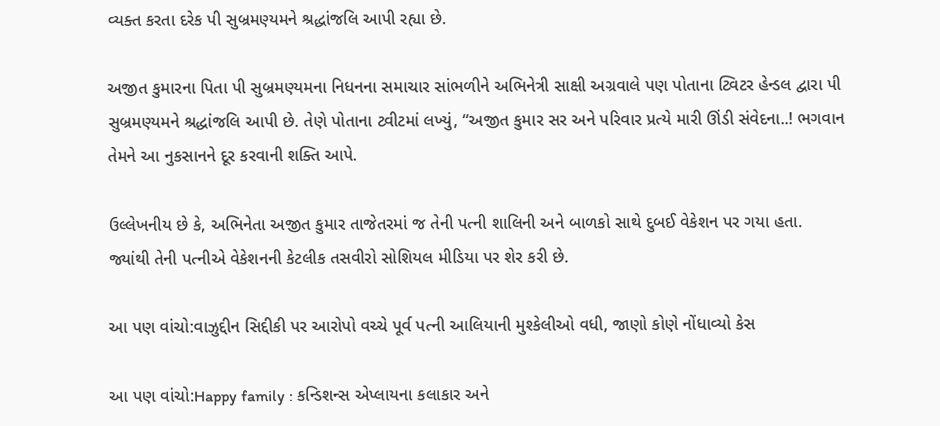વ્યક્ત કરતા દરેક પી સુબ્રમણ્યમને શ્રદ્ધાંજલિ આપી રહ્યા છે.

અજીત કુમારના પિતા પી સુબ્રમણ્યમના નિધનના સમાચાર સાંભળીને અભિનેત્રી સાક્ષી અગ્રવાલે પણ પોતાના ટ્વિટર હેન્ડલ દ્વારા પી સુબ્રમણ્યમને શ્રદ્ધાંજલિ આપી છે. તેણે પોતાના ટ્વીટમાં લખ્યું, “અજીત કુમાર સર અને પરિવાર પ્રત્યે મારી ઊંડી સંવેદના..! ભગવાન તેમને આ નુકસાનને દૂર કરવાની શક્તિ આપે.

ઉલ્લેખનીય છે કે, અભિનેતા અજીત કુમાર તાજેતરમાં જ તેની પત્ની શાલિની અને બાળકો સાથે દુબઈ વેકેશન પર ગયા હતા. જ્યાંથી તેની પત્નીએ વેકેશનની કેટલીક તસવીરો સોશિયલ મીડિયા પર શેર કરી છે.

આ પણ વાંચો:વાઝુદ્દીન સિદ્દીકી પર આરોપો વચ્ચે પૂર્વ પત્ની આલિયાની મુશ્કેલીઓ વધી, જાણો કોણે નોંધાવ્યો કેસ

આ પણ વાંચો:Happy family : કન્ડિશન્સ એપ્લાયના કલાકાર અને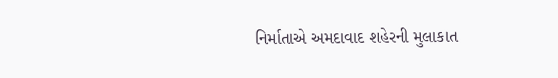નિર્માતાએ અમદાવાદ શહેરની મુલાકાત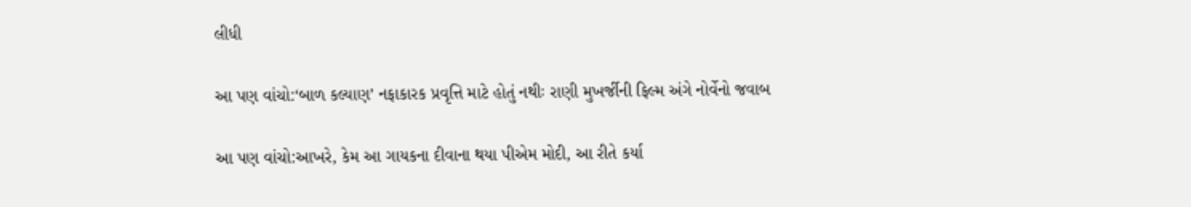લીધી

આ પણ વાંચો:‘બાળ કલ્યાણ’ નફાકારક પ્રવૃત્તિ માટે હોતું નથીઃ રાણી મુખર્જીની ફિલ્મ અંગે નોર્વેનો જવાબ

આ પણ વાંચો:આખરે, કેમ આ ગાયકના દીવાના થયા પીએમ મોદી, આ રીતે કર્યા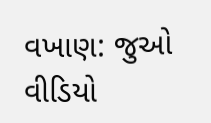વખાણ: જુઓ વીડિયો